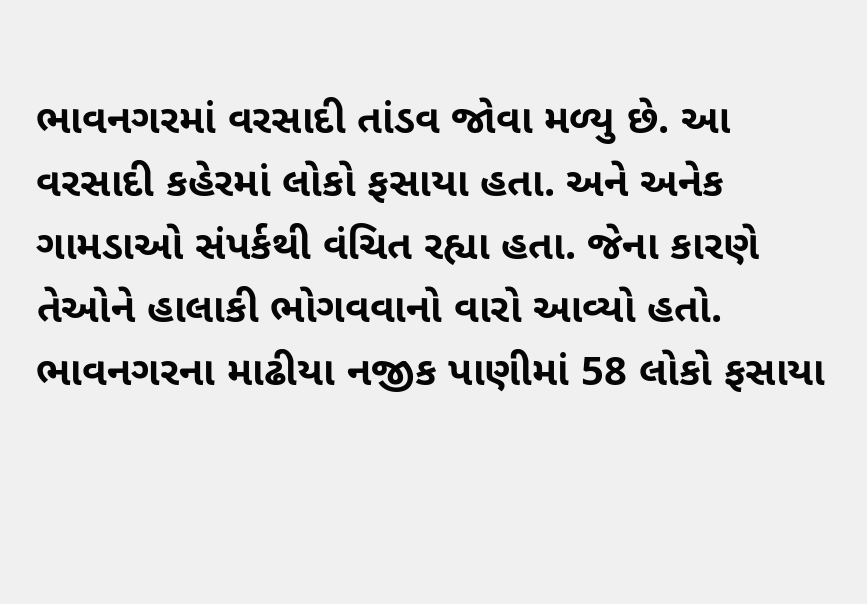ભાવનગરમાં વરસાદી તાંડવ જોવા મળ્યુ છે. આ વરસાદી કહેરમાં લોકો ફસાયા હતા. અને અનેક ગામડાઓ સંપર્કથી વંચિત રહ્યા હતા. જેના કારણે તેઓને હાલાકી ભોગવવાનો વારો આવ્યો હતો. ભાવનગરના માઢીયા નજીક પાણીમાં 58 લોકો ફસાયા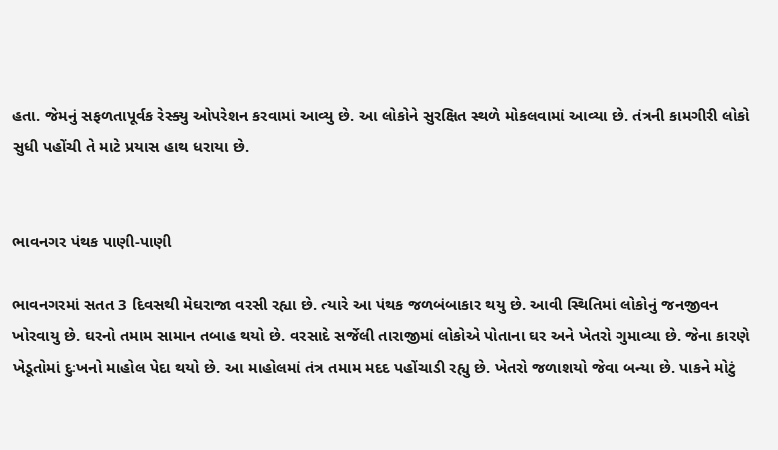હતા. જેમનું સફળતાપૂર્વક રેસ્ક્યુ ઓપરેશન કરવામાં આવ્યુ છે. આ લોકોને સુરક્ષિત સ્થળે મોકલવામાં આવ્યા છે. તંત્રની કામગીરી લોકો સુધી પહોંચી તે માટે પ્રયાસ હાથ ધરાયા છે.


ભાવનગર પંથક પાણી-પાણી

ભાવનગરમાં સતત 3 દિવસથી મેઘરાજા વરસી રહ્યા છે. ત્યારે આ પંથક જળબંબાકાર થયુ છે. આવી સ્થિતિમાં લોકોનું જનજીવન ખોરવાયુ છે. ઘરનો તમામ સામાન તબાહ થયો છે. વરસાદે સર્જેલી તારાજીમાં લોકોએ પોતાના ઘર અને ખેતરો ગુમાવ્યા છે. જેના કારણે ખેડૂતોમાં દુઃખનો માહોલ પેદા થયો છે. આ માહોલમાં તંત્ર તમામ મદદ પહોંચાડી રહ્યુ છે. ખેતરો જળાશયો જેવા બન્યા છે. પાકને મોટું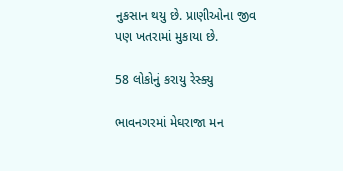નુકસાન થયુ છે. પ્રાણીઓના જીવ પણ ખતરામાં મુકાયા છે.

58 લોકોનું કરાયુ રેસ્ક્યુ

ભાવનગરમાં મેઘરાજા મન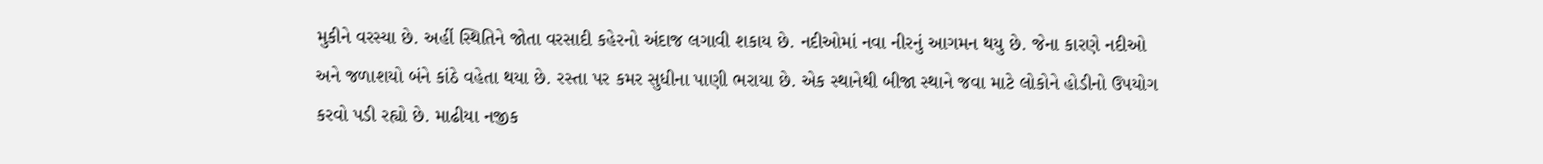મુકીને વરસ્યા છે. અહીં સ્થિતિને જોતા વરસાદી કહેરનો અંદાજ લગાવી શકાય છે. નદીઓમાં નવા નીરનું આગમન થયુ છે. જેના કારણે નદીઓ અને જળાશયો બંને કાંઠે વહેતા થયા છે. રસ્તા પર કમર સુધીના પાણી ભરાયા છે. એક સ્થાનેથી બીજા સ્થાને જવા માટે લોકોને હોડીનો ઉપયોગ કરવો પડી રહ્યો છે. માઢીયા નજીક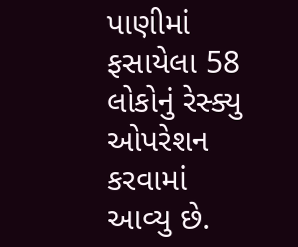પાણીમાં ફસાયેલા 58 લોકોનું રેસ્ક્યુ ઓપરેશન કરવામાં આવ્યુ છે.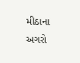મીઠાના અગરો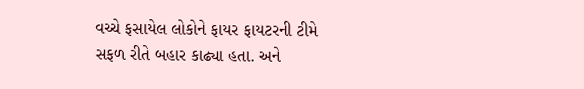વચ્ચે ફસાયેલ લોકોને ફાયર ફાયટરની ટીમે સફળ રીતે બહાર કાઢ્યા હતા. અને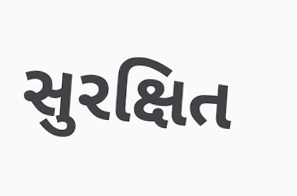સુરક્ષિત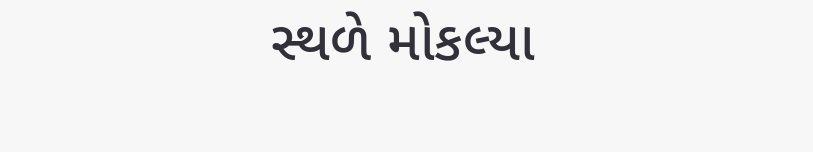સ્થળે મોકલ્યા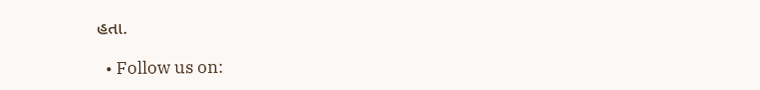હતા.

  • Follow us on: